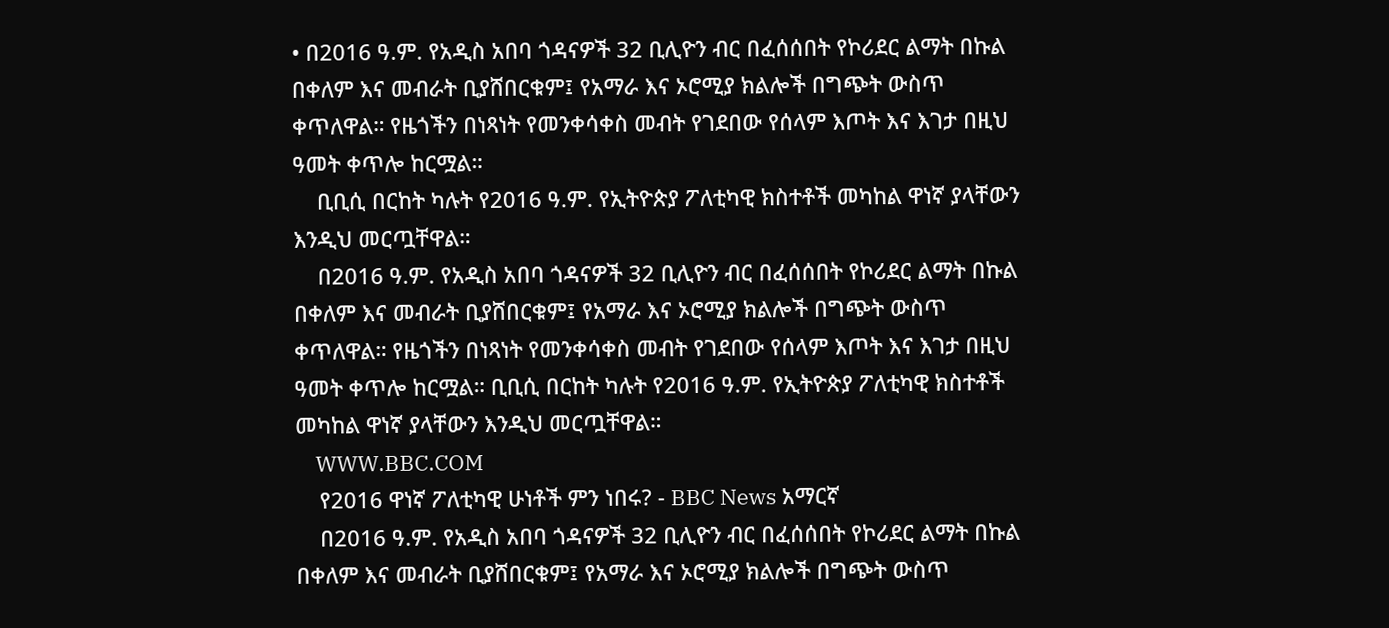• በ2016 ዓ.ም. የአዲስ አበባ ጎዳናዎች 32 ቢሊዮን ብር በፈሰሰበት የኮሪደር ልማት በኩል በቀለም እና መብራት ቢያሸበርቁም፤ የአማራ እና ኦሮሚያ ክልሎች በግጭት ውስጥ ቀጥለዋል። የዜጎችን በነጻነት የመንቀሳቀስ መብት የገደበው የሰላም እጦት እና እገታ በዚህ ዓመት ቀጥሎ ከርሟል።
    ቢቢሲ በርከት ካሉት የ2016 ዓ.ም. የኢትዮጵያ ፖለቲካዊ ክስተቶች መካከል ዋነኛ ያላቸውን እንዲህ መርጧቸዋል።
    በ2016 ዓ.ም. የአዲስ አበባ ጎዳናዎች 32 ቢሊዮን ብር በፈሰሰበት የኮሪደር ልማት በኩል በቀለም እና መብራት ቢያሸበርቁም፤ የአማራ እና ኦሮሚያ ክልሎች በግጭት ውስጥ ቀጥለዋል። የዜጎችን በነጻነት የመንቀሳቀስ መብት የገደበው የሰላም እጦት እና እገታ በዚህ ዓመት ቀጥሎ ከርሟል። ቢቢሲ በርከት ካሉት የ2016 ዓ.ም. የኢትዮጵያ ፖለቲካዊ ክስተቶች መካከል ዋነኛ ያላቸውን እንዲህ መርጧቸዋል።
    WWW.BBC.COM
    የ2016 ዋነኛ ፖለቲካዊ ሁነቶች ምን ነበሩ? - BBC News አማርኛ
    በ2016 ዓ.ም. የአዲስ አበባ ጎዳናዎች 32 ቢሊዮን ብር በፈሰሰበት የኮሪደር ልማት በኩል በቀለም እና መብራት ቢያሸበርቁም፤ የአማራ እና ኦሮሚያ ክልሎች በግጭት ውስጥ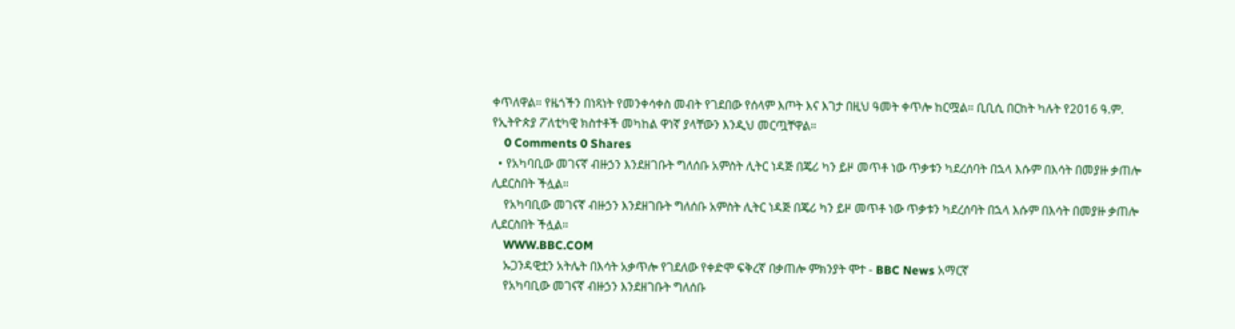ቀጥለዋል። የዜጎችን በነጻነት የመንቀሳቀስ መብት የገደበው የሰላም እጦት እና እገታ በዚህ ዓመት ቀጥሎ ከርሟል። ቢቢሲ በርከት ካሉት የ2016 ዓ.ም. የኢትዮጵያ ፖለቲካዊ ክስተቶች መካከል ዋነኛ ያላቸውን እንዲህ መርጧቸዋል።
    0 Comments 0 Shares
  • የአካባቢው መገናኛ ብዙኃን እንደዘገቡት ግለሰቡ አምስት ሊትር ነዳጅ በጄሪ ካን ይዞ መጥቶ ነው ጥቃቱን ካደረሰባት በኋላ እሱም በእሳት በመያዙ ቃጠሎ ሊደርስበት ችሏል።
    የአካባቢው መገናኛ ብዙኃን እንደዘገቡት ግለሰቡ አምስት ሊትር ነዳጅ በጄሪ ካን ይዞ መጥቶ ነው ጥቃቱን ካደረሰባት በኋላ እሱም በእሳት በመያዙ ቃጠሎ ሊደርስበት ችሏል።
    WWW.BBC.COM
    ኡጋንዳዊቷን አትሌት በእሳት አቃጥሎ የገደለው የቀድሞ ፍቅረኛ በቃጠሎ ምክንያት ሞተ - BBC News አማርኛ
    የአካባቢው መገናኛ ብዙኃን እንደዘገቡት ግለሰቡ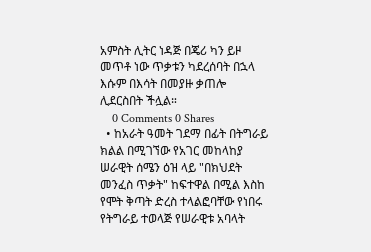አምስት ሊትር ነዳጅ በጄሪ ካን ይዞ መጥቶ ነው ጥቃቱን ካደረሰባት በኋላ እሱም በእሳት በመያዙ ቃጠሎ ሊደርስበት ችሏል።
    0 Comments 0 Shares
  • ከአራት ዓመት ገደማ በፊት በትግራይ ክልል በሚገኘው የአገር መከላከያ ሠራዊት ሰሜን ዕዝ ላይ "በክህደት መንፈስ ጥቃት" ከፍተዋል በሚል እስከ የሞት ቅጣት ድረስ ተላልፎባቸው የነበሩ የትግራይ ተወላጅ የሠራዊቱ አባላት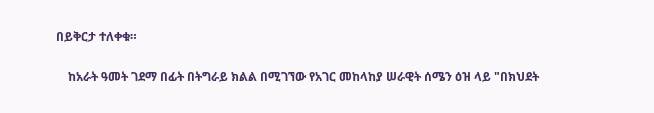በይቅርታ ተለቀቁ።

    ከአራት ዓመት ገደማ በፊት በትግራይ ክልል በሚገኘው የአገር መከላከያ ሠራዊት ሰሜን ዕዝ ላይ "በክህደት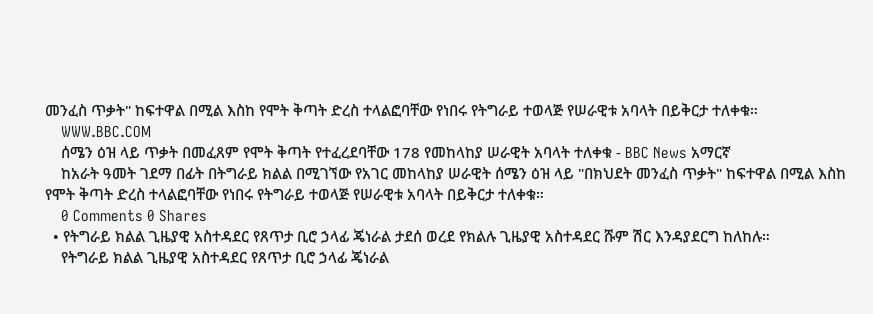መንፈስ ጥቃት" ከፍተዋል በሚል እስከ የሞት ቅጣት ድረስ ተላልፎባቸው የነበሩ የትግራይ ተወላጅ የሠራዊቱ አባላት በይቅርታ ተለቀቁ።
    WWW.BBC.COM
    ሰሜን ዕዝ ላይ ጥቃት በመፈጸም የሞት ቅጣት የተፈረደባቸው 178 የመከላከያ ሠራዊት አባላት ተለቀቁ - BBC News አማርኛ
    ከአራት ዓመት ገደማ በፊት በትግራይ ክልል በሚገኘው የአገር መከላከያ ሠራዊት ሰሜን ዕዝ ላይ "በክህደት መንፈስ ጥቃት" ከፍተዋል በሚል እስከ የሞት ቅጣት ድረስ ተላልፎባቸው የነበሩ የትግራይ ተወላጅ የሠራዊቱ አባላት በይቅርታ ተለቀቁ።
    0 Comments 0 Shares
  • የትግራይ ክልል ጊዜያዊ አስተዳደር የጸጥታ ቢሮ ኃላፊ ጄነራል ታደሰ ወረደ የክልሉ ጊዜያዊ አስተዳደር ሹም ሽር እንዳያደርግ ከለከሉ።
    የትግራይ ክልል ጊዜያዊ አስተዳደር የጸጥታ ቢሮ ኃላፊ ጄነራል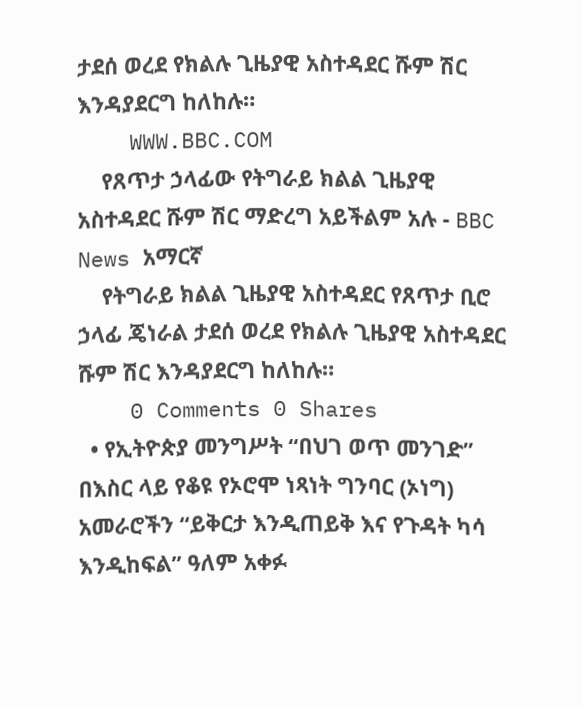ታደሰ ወረደ የክልሉ ጊዜያዊ አስተዳደር ሹም ሽር እንዳያደርግ ከለከሉ።
    WWW.BBC.COM
    የጸጥታ ኃላፊው የትግራይ ክልል ጊዜያዊ አስተዳደር ሹም ሽር ማድረግ አይችልም አሉ - BBC News አማርኛ
    የትግራይ ክልል ጊዜያዊ አስተዳደር የጸጥታ ቢሮ ኃላፊ ጄነራል ታደሰ ወረደ የክልሉ ጊዜያዊ አስተዳደር ሹም ሽር እንዳያደርግ ከለከሉ።
    0 Comments 0 Shares
  • የኢትዮጵያ መንግሥት “በህገ ወጥ መንገድ” በእስር ላይ የቆዩ የኦሮሞ ነጻነት ግንባር (ኦነግ) አመራሮችን “ይቅርታ እንዲጠይቅ እና የጉዳት ካሳ እንዲከፍል” ዓለም አቀፉ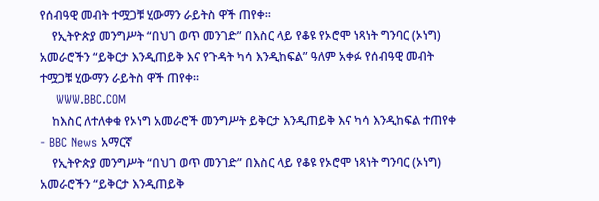የሰብዓዊ መብት ተሟጋቹ ሂውማን ራይትስ ዋች ጠየቀ።
    የኢትዮጵያ መንግሥት “በህገ ወጥ መንገድ” በእስር ላይ የቆዩ የኦሮሞ ነጻነት ግንባር (ኦነግ) አመራሮችን “ይቅርታ እንዲጠይቅ እና የጉዳት ካሳ እንዲከፍል” ዓለም አቀፉ የሰብዓዊ መብት ተሟጋቹ ሂውማን ራይትስ ዋች ጠየቀ።
    WWW.BBC.COM
    ከእስር ለተለቀቁ የኦነግ አመራሮች መንግሥት ይቅርታ እንዲጠይቅ እና ካሳ እንዲከፍል ተጠየቀ - BBC News አማርኛ
    የኢትዮጵያ መንግሥት “በህገ ወጥ መንገድ” በእስር ላይ የቆዩ የኦሮሞ ነጻነት ግንባር (ኦነግ) አመራሮችን “ይቅርታ እንዲጠይቅ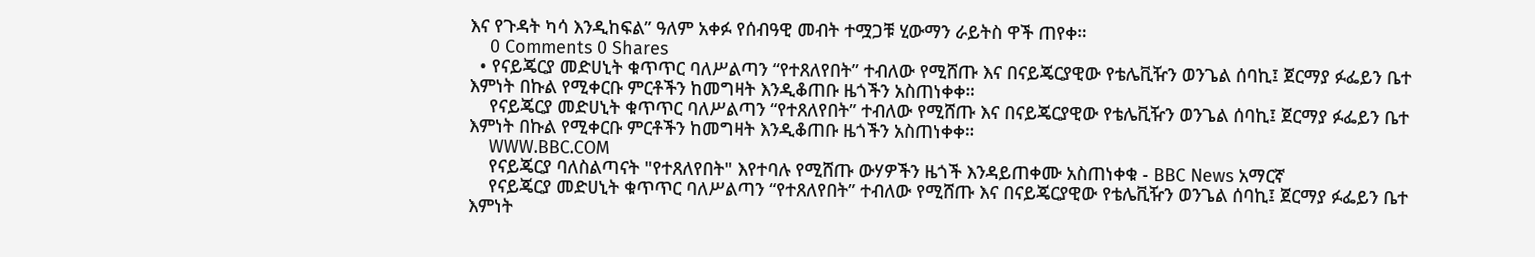እና የጉዳት ካሳ እንዲከፍል” ዓለም አቀፉ የሰብዓዊ መብት ተሟጋቹ ሂውማን ራይትስ ዋች ጠየቀ።
    0 Comments 0 Shares
  • የናይጄርያ መድሀኒት ቁጥጥር ባለሥልጣን “የተጸለየበት” ተብለው የሚሸጡ እና በናይጄርያዊው የቴሌቪዥን ወንጌል ሰባኪ፤ ጀርማያ ፉፌይን ቤተ እምነት በኩል የሚቀርቡ ምርቶችን ከመግዛት እንዲቆጠቡ ዜጎችን አስጠነቀቀ።
    የናይጄርያ መድሀኒት ቁጥጥር ባለሥልጣን “የተጸለየበት” ተብለው የሚሸጡ እና በናይጄርያዊው የቴሌቪዥን ወንጌል ሰባኪ፤ ጀርማያ ፉፌይን ቤተ እምነት በኩል የሚቀርቡ ምርቶችን ከመግዛት እንዲቆጠቡ ዜጎችን አስጠነቀቀ።
    WWW.BBC.COM
    የናይጄርያ ባለስልጣናት "የተጸለየበት" እየተባሉ የሚሸጡ ውሃዎችን ዜጎች እንዳይጠቀሙ አስጠነቀቁ - BBC News አማርኛ
    የናይጄርያ መድሀኒት ቁጥጥር ባለሥልጣን “የተጸለየበት” ተብለው የሚሸጡ እና በናይጄርያዊው የቴሌቪዥን ወንጌል ሰባኪ፤ ጀርማያ ፉፌይን ቤተ እምነት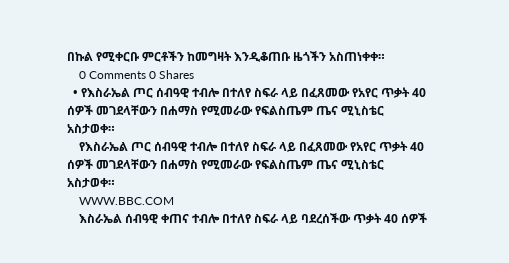በኩል የሚቀርቡ ምርቶችን ከመግዛት እንዲቆጠቡ ዜጎችን አስጠነቀቀ።
    0 Comments 0 Shares
  • የእስራኤል ጦር ሰብዓዊ ተብሎ በተለየ ስፍራ ላይ በፈጸመው የአየር ጥቃት 40 ሰዎች መገደላቸውን በሐማስ የሚመራው የፍልስጤም ጤና ሚኒስቴር አስታወቀ።
    የእስራኤል ጦር ሰብዓዊ ተብሎ በተለየ ስፍራ ላይ በፈጸመው የአየር ጥቃት 40 ሰዎች መገደላቸውን በሐማስ የሚመራው የፍልስጤም ጤና ሚኒስቴር አስታወቀ።
    WWW.BBC.COM
    እስራኤል ሰብዓዊ ቀጠና ተብሎ በተለየ ስፍራ ላይ ባደረሰችው ጥቃት 40 ሰዎች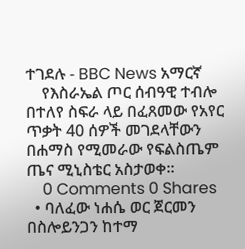ተገደሉ - BBC News አማርኛ
    የእስራኤል ጦር ሰብዓዊ ተብሎ በተለየ ስፍራ ላይ በፈጸመው የአየር ጥቃት 40 ሰዎች መገደላቸውን በሐማስ የሚመራው የፍልስጤም ጤና ሚኒስቴር አስታወቀ።
    0 Comments 0 Shares
  • ባለፈው ነሐሴ ወር ጀርመን በስሎይንጋን ከተማ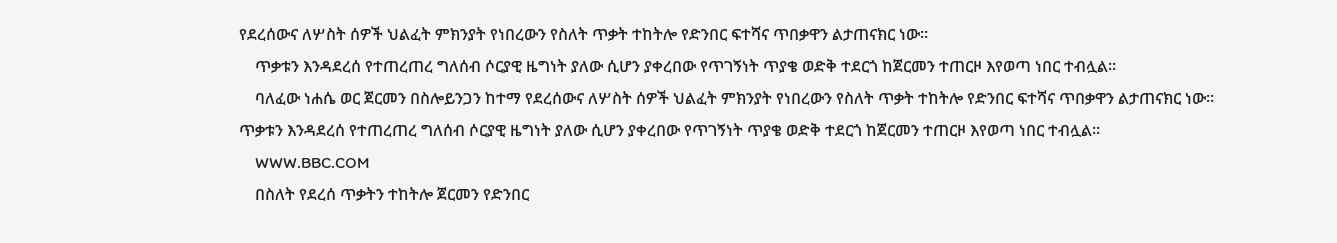የደረሰውና ለሦስት ሰዎች ህልፈት ምክንያት የነበረውን የስለት ጥቃት ተከትሎ የድንበር ፍተሻና ጥበቃዋን ልታጠናክር ነው።
    ጥቃቱን እንዳደረሰ የተጠረጠረ ግለሰብ ሶርያዊ ዜግነት ያለው ሲሆን ያቀረበው የጥገኝነት ጥያቄ ወድቅ ተደርጎ ከጀርመን ተጠርዞ እየወጣ ነበር ተብሏል።
    ባለፈው ነሐሴ ወር ጀርመን በስሎይንጋን ከተማ የደረሰውና ለሦስት ሰዎች ህልፈት ምክንያት የነበረውን የስለት ጥቃት ተከትሎ የድንበር ፍተሻና ጥበቃዋን ልታጠናክር ነው። ጥቃቱን እንዳደረሰ የተጠረጠረ ግለሰብ ሶርያዊ ዜግነት ያለው ሲሆን ያቀረበው የጥገኝነት ጥያቄ ወድቅ ተደርጎ ከጀርመን ተጠርዞ እየወጣ ነበር ተብሏል።
    WWW.BBC.COM
    በስለት የደረሰ ጥቃትን ተከትሎ ጀርመን የድንበር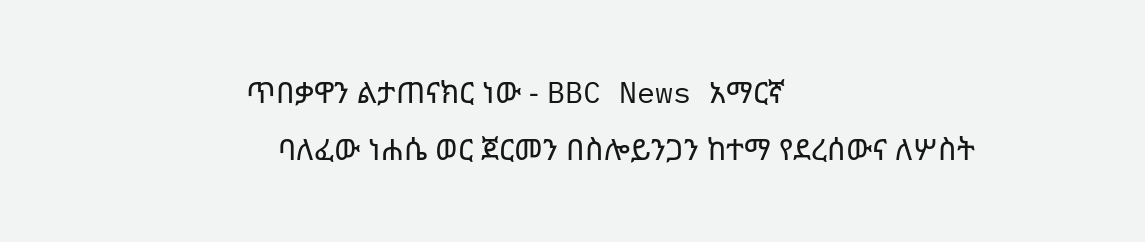ጥበቃዋን ልታጠናክር ነው - BBC News አማርኛ
    ባለፈው ነሐሴ ወር ጀርመን በስሎይንጋን ከተማ የደረሰውና ለሦስት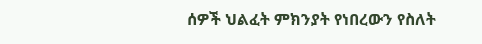ሰዎች ህልፈት ምክንያት የነበረውን የስለት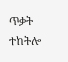ጥቃት ተከትሎ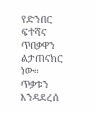የድንበር ፍተሻና ጥበቃዋን ልታጠናክር ነው። ጥቃቱን እንዳደረሰ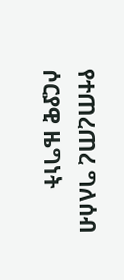የተጠረጠረ ግለሰብ ሶርያዊ ዜግነት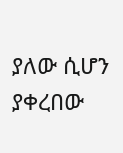ያለው ሲሆን ያቀረበው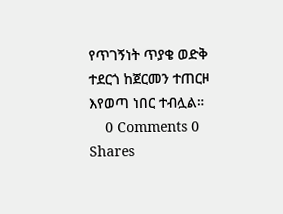የጥገኝነት ጥያቄ ወድቅ ተደርጎ ከጀርመን ተጠርዞ እየወጣ ነበር ተብሏል።
    0 Comments 0 Shares